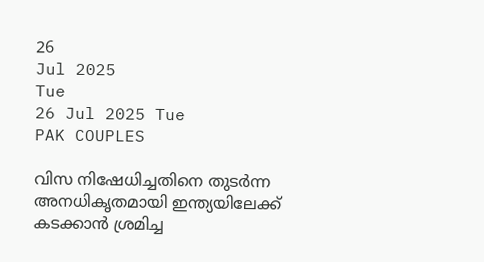26
Jul 2025
Tue
26 Jul 2025 Tue
PAK COUPLES

വിസ നിഷേധിച്ചതിനെ തുടര്‍ന്ന അനധികൃതമായി ഇന്ത്യയിലേക്ക് കടക്കാന്‍ ശ്രമിച്ച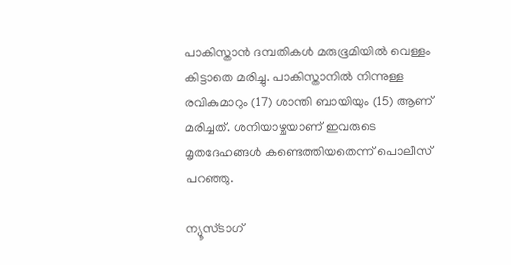പാകിസ്താന്‍ ദമ്പതികള്‍ മരുഭൂമിയില്‍ വെള്ളം കിട്ടാതെ മരിച്ചു. പാകിസ്താനില്‍ നിന്നുള്ള രവികുമാറും (17) ശാന്തി ബായിയും (15) ആണ് മരിച്ചത്. ശനിയാഴ്ചയാണ് ഇവരുടെ മൃതദേഹങ്ങള്‍ കണ്ടെത്തിയതെന്ന് പൊലീസ് പറഞ്ഞു.

ന്യൂസ്ടാഗ്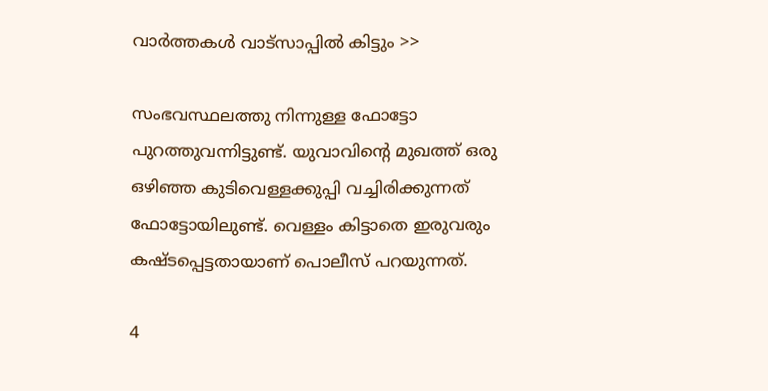വാര്‍ത്തകള്‍ വാട്‌സാപ്പില്‍ കിട്ടും >>

സംഭവസ്ഥലത്തു നിന്നുള്ള ഫോട്ടോ പുറത്തുവന്നിട്ടുണ്ട്. യുവാവിന്റെ മുഖത്ത് ഒരു ഒഴിഞ്ഞ കുടിവെള്ളക്കുപ്പി വച്ചിരിക്കുന്നത് ഫോട്ടോയിലുണ്ട്. വെള്ളം കിട്ടാതെ ഇരുവരും കഷ്ടപ്പെട്ടതായാണ് പൊലീസ് പറയുന്നത്.

4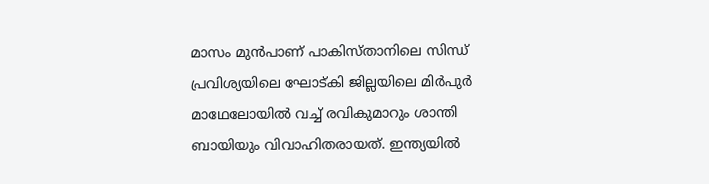മാസം മുന്‍പാണ് പാകിസ്താനിലെ സിന്ധ് പ്രവിശ്യയിലെ ഘോട്കി ജില്ലയിലെ മിര്‍പുര്‍ മാഥേലോയില്‍ വച്ച് രവികുമാറും ശാന്തി ബായിയും വിവാഹിതരായത്. ഇന്ത്യയില്‍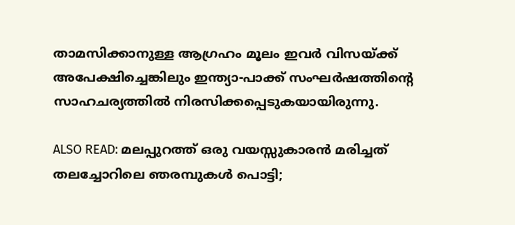താമസിക്കാനുള്ള ആഗ്രഹം മൂലം ഇവര്‍ വിസയ്ക്ക് അപേക്ഷിച്ചെങ്കിലും ഇന്ത്യാ-പാക്ക് സംഘര്‍ഷത്തിന്റെ സാഹചര്യത്തില്‍ നിരസിക്കപ്പെടുകയായിരുന്നു.

ALSO READ: മലപ്പുറത്ത് ഒരു വയസ്സുകാരന്‍ മരിച്ചത് തലച്ചോറിലെ ഞരമ്പുകള്‍ പൊട്ടി;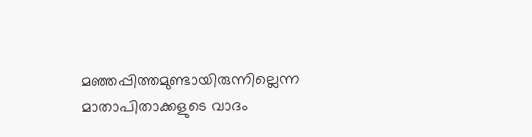മഞ്ഞപ്പിത്തമുണ്ടായിരുന്നില്ലെന്ന മാതാപിതാക്കളുടെ വാദം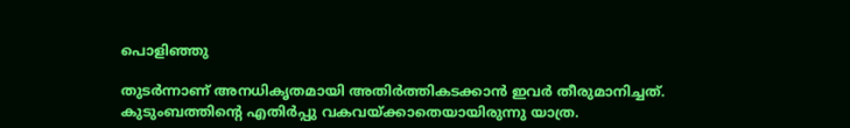പൊളിഞ്ഞു

തുടര്‍ന്നാണ് അനധികൃതമായി അതിര്‍ത്തികടക്കാന്‍ ഇവര്‍ തീരുമാനിച്ചത്. കുടുംബത്തിന്റെ എതിര്‍പ്പു വകവയ്ക്കാതെയായിരുന്നു യാത്ര.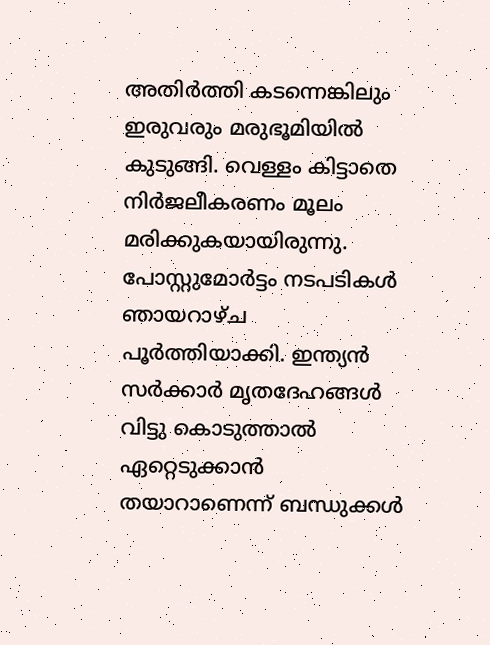അതിര്‍ത്തി കടന്നെങ്കിലും ഇരുവരും മരുഭൂമിയില്‍ കുടുങ്ങി. വെള്ളം കിട്ടാതെ നിര്‍ജലീകരണം മൂലം മരിക്കുകയായിരുന്നു. പോസ്റ്റുമോര്‍ട്ടം നടപടികള്‍ ഞായറാഴ്ച പൂര്‍ത്തിയാക്കി. ഇന്ത്യന്‍ സര്‍ക്കാര്‍ മൃതദേഹങ്ങള്‍ വിട്ടു കൊടുത്താല്‍ ഏറ്റെടുക്കാന്‍ തയാറാണെന്ന് ബന്ധുക്കള്‍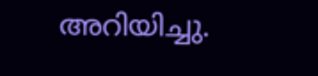അറിയിച്ചു.